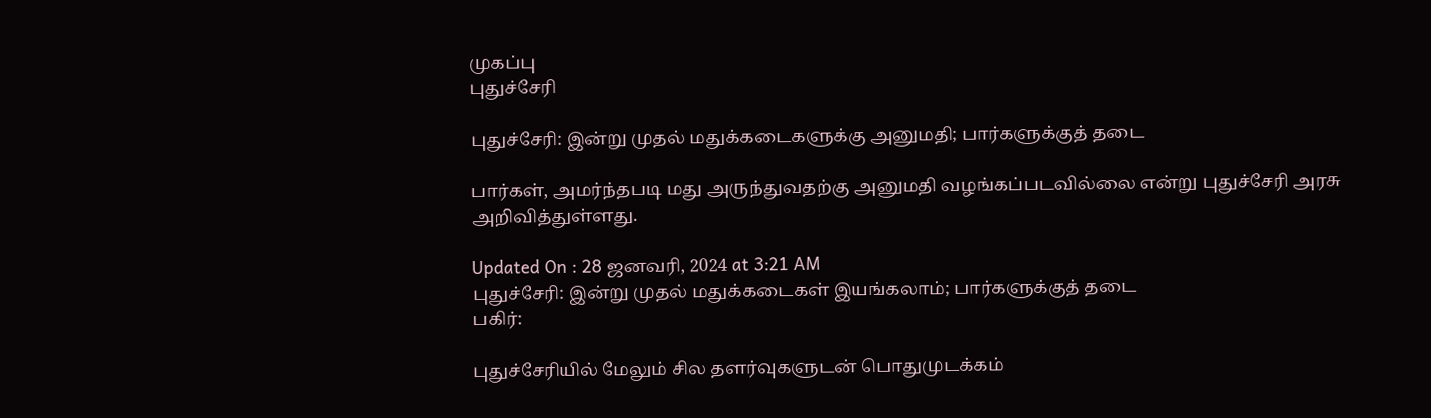முகப்பு
புதுச்சேரி

புதுச்சேரி: இன்று முதல் மதுக்கடைகளுக்கு அனுமதி; பார்களுக்குத் தடை

பார்கள், அமர்ந்தபடி மது அருந்துவதற்கு அனுமதி வழங்கப்படவில்லை என்று புதுச்சேரி அரசு அறிவித்துள்ளது.

Updated On : 28 ஜனவரி, 2024 at 3:21 AM
புதுச்சேரி: இன்று முதல் மதுக்கடைகள் இயங்கலாம்; பார்களுக்குத் தடை
பகிர்:

புதுச்சேரியில் மேலும் சில தளர்வுகளுடன் பொதுமுடக்கம்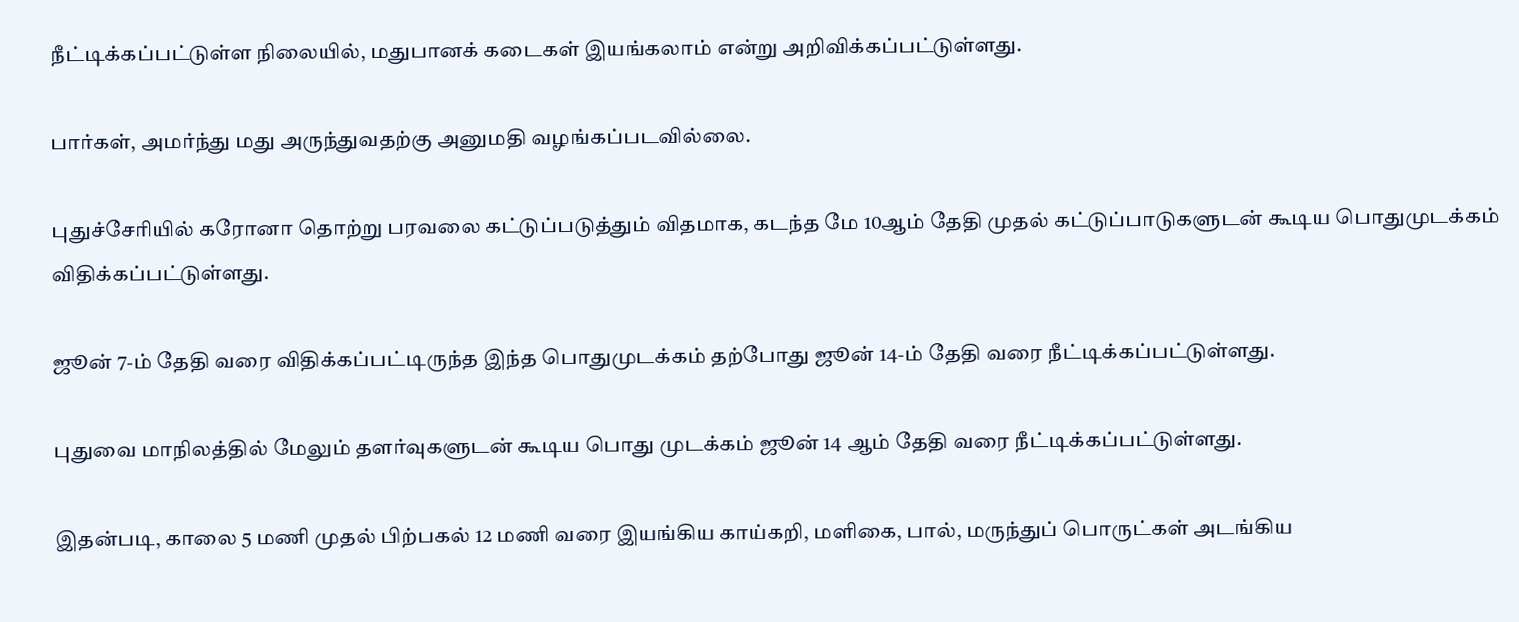நீட்டிக்கப்பட்டுள்ள நிலையில், மதுபானக் கடைகள் இயங்கலாம் என்று அறிவிக்கப்பட்டுள்ளது.

பார்கள், அமர்ந்து மது அருந்துவதற்கு அனுமதி வழங்கப்படவில்லை.

புதுச்சேரியில் கரோனா தொற்று பரவலை கட்டுப்படுத்தும் விதமாக, கடந்த மே 10ஆம் தேதி முதல் கட்டுப்பாடுகளுடன் கூடிய பொதுமுடக்கம் விதிக்கப்பட்டுள்ளது.

ஜூன் 7-ம் தேதி வரை விதிக்கப்பட்டிருந்த இந்த பொதுமுடக்கம் தற்போது ஜூன் 14-ம் தேதி வரை நீட்டிக்கப்பட்டுள்ளது.

புதுவை மாநிலத்தில் மேலும் தளர்வுகளுடன் கூடிய பொது முடக்கம் ஜூன் 14 ஆம் தேதி வரை நீட்டிக்கப்பட்டுள்ளது.

இதன்படி, காலை 5 மணி முதல் பிற்பகல் 12 மணி வரை இயங்கிய காய்கறி, மளிகை, பால், மருந்துப் பொருட்கள் அடங்கிய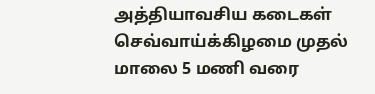அத்தியாவசிய கடைகள் செவ்வாய்க்கிழமை முதல் மாலை 5 மணி வரை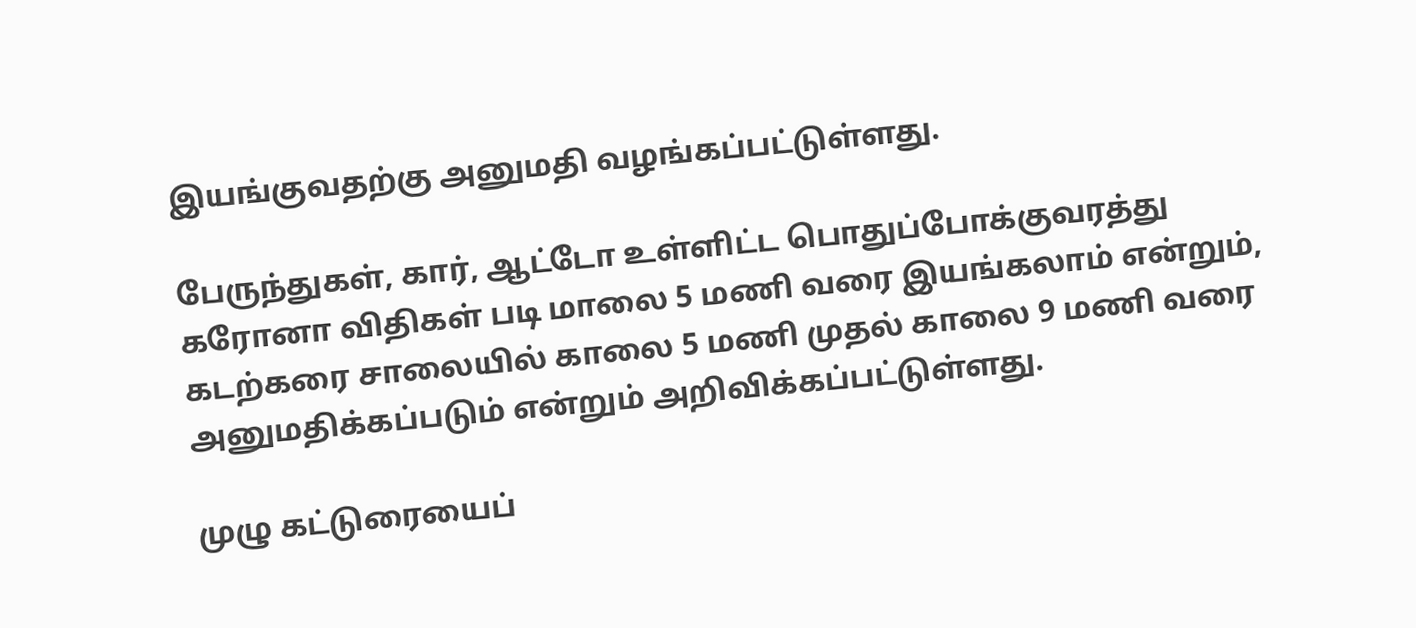இயங்குவதற்கு அனுமதி வழங்கப்பட்டுள்ளது.

பேருந்துகள், கார், ஆட்டோ உள்ளிட்ட பொதுப்போக்குவரத்து கரோனா விதிகள் படி மாலை 5 மணி வரை இயங்கலாம் என்றும்,
கடற்கரை சாலையில் காலை 5 மணி முதல் காலை 9 மணி வரை அனுமதிக்கப்படும் என்றும் அறிவிக்கப்பட்டுள்ளது.

முழு கட்டுரையைப்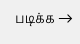படிக்க →